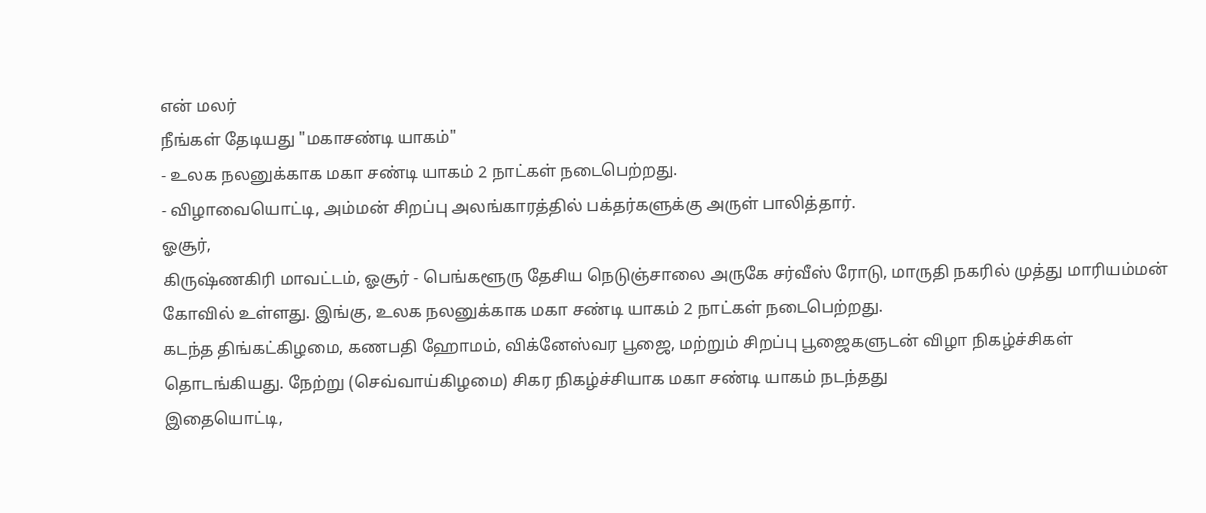என் மலர்
நீங்கள் தேடியது "மகாசண்டி யாகம்"
- உலக நலனுக்காக மகா சண்டி யாகம் 2 நாட்கள் நடைபெற்றது.
- விழாவையொட்டி, அம்மன் சிறப்பு அலங்காரத்தில் பக்தர்களுக்கு அருள் பாலித்தார்.
ஓசூர்,
கிருஷ்ணகிரி மாவட்டம், ஓசூர் - பெங்களூரு தேசிய நெடுஞ்சாலை அருகே சர்வீஸ் ரோடு, மாருதி நகரில் முத்து மாரியம்மன் கோவில் உள்ளது. இங்கு, உலக நலனுக்காக மகா சண்டி யாகம் 2 நாட்கள் நடைபெற்றது.
கடந்த திங்கட்கிழமை, கணபதி ஹோமம், விக்னேஸ்வர பூஜை, மற்றும் சிறப்பு பூஜைகளுடன் விழா நிகழ்ச்சிகள் தொடங்கியது. நேற்று (செவ்வாய்கிழமை) சிகர நிகழ்ச்சியாக மகா சண்டி யாகம் நடந்தது
இதையொட்டி,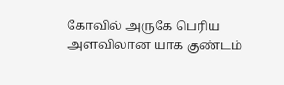கோவில் அருகே பெரிய அளவிலான யாக குண்டம்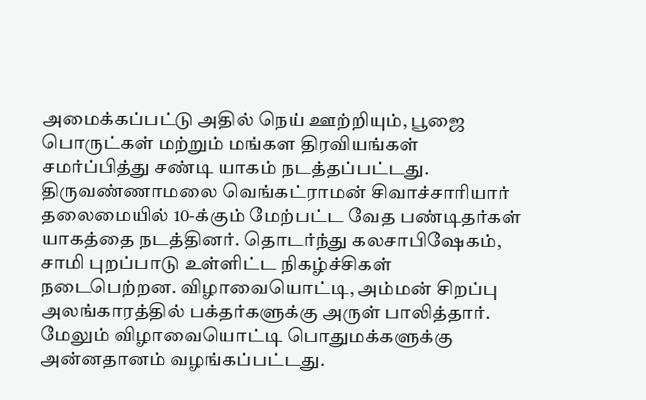அமைக்கப்பட்டு அதில் நெய் ஊற்றியும், பூஜை பொருட்கள் மற்றும் மங்கள திரவியங்கள் சமர்ப்பித்து சண்டி யாகம் நடத்தப்பட்டது.
திருவண்ணாமலை வெங்கட்ராமன் சிவாச்சாரியார் தலைமையில் 10-க்கும் மேற்பட்ட வேத பண்டிதர்கள் யாகத்தை நடத்தினர். தொடர்ந்து கலசாபிஷேகம், சாமி புறப்பாடு உள்ளிட்ட நிகழ்ச்சிகள் நடைபெற்றன. விழாவையொட்டி, அம்மன் சிறப்பு அலங்காரத்தில் பக்தர்களுக்கு அருள் பாலித்தார்.
மேலும் விழாவையொட்டி பொதுமக்களுக்கு அன்னதானம் வழங்கப்பட்டது.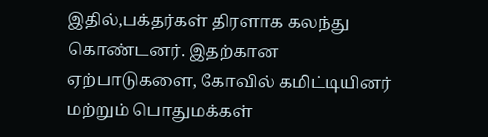இதில்,பக்தர்கள் திரளாக கலந்து கொண்டனர். இதற்கான ஏற்பாடுகளை, கோவில் கமிட்டியினர் மற்றும் பொதுமக்கள்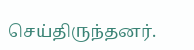செய்திருந்தனர்.